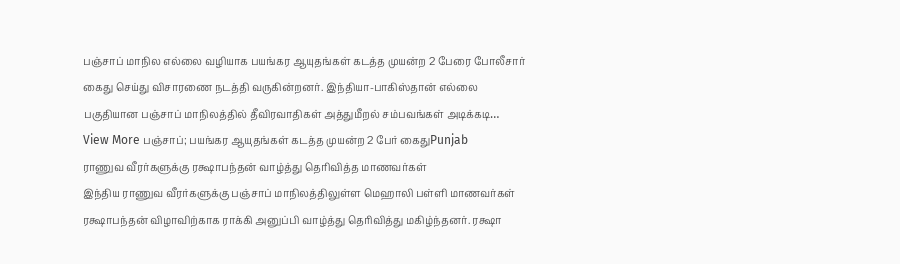பஞ்சாப் மாநில எல்லை வழியாக பயங்கர ஆயுதங்கள் கடத்த முயன்ற 2 பேரை போலீசார் கைது செய்து விசாரணை நடத்தி வருகின்றனர். இந்தியா-பாகிஸ்தான் எல்லை பகுதியான பஞ்சாப் மாநிலத்தில் தீவிரவாதிகள் அத்துமீறல் சம்பவங்கள் அடிக்கடி…
View More பஞ்சாப்; பயங்கர ஆயுதங்கள் கடத்த முயன்ற 2 பேர் கைதுPunjab
ராணுவ வீரர்களுக்கு ரக்ஷாபந்தன் வாழ்த்து தெரிவித்த மாணவர்கள்
இந்திய ராணுவ வீரர்களுக்கு பஞ்சாப் மாநிலத்திலுள்ள மெஹாலி பள்ளி மாணவர்கள் ரக்ஷாபந்தன் விழாவிற்காக ராக்கி அனுப்பி வாழ்த்து தெரிவித்து மகிழ்ந்தனர். ரக்ஷா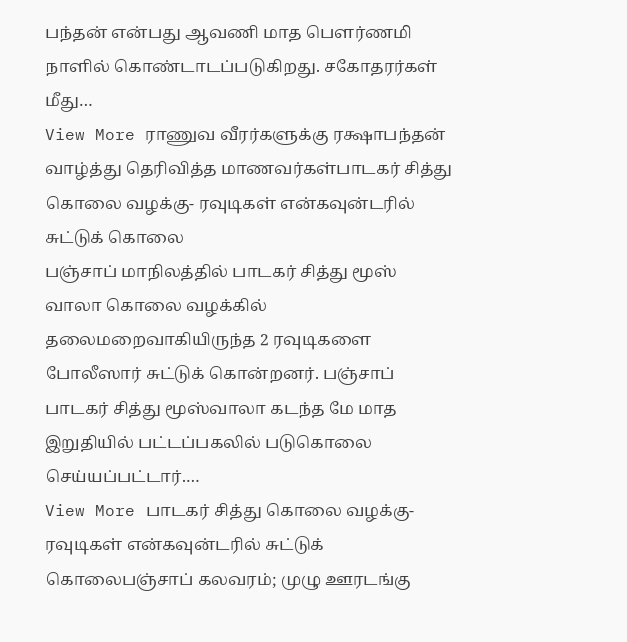பந்தன் என்பது ஆவணி மாத பெளர்ணமி நாளில் கொண்டாடப்படுகிறது. சகோதரர்கள் மீது…
View More ராணுவ வீரர்களுக்கு ரக்ஷாபந்தன் வாழ்த்து தெரிவித்த மாணவர்கள்பாடகர் சித்து கொலை வழக்கு- ரவுடிகள் என்கவுன்டரில் சுட்டுக் கொலை
பஞ்சாப் மாநிலத்தில் பாடகர் சித்து மூஸ் வாலா கொலை வழக்கில் தலைமறைவாகியிருந்த 2 ரவுடிகளை போலீஸார் சுட்டுக் கொன்றனர். பஞ்சாப் பாடகர் சித்து மூஸ்வாலா கடந்த மே மாத இறுதியில் பட்டப்பகலில் படுகொலை செய்யப்பட்டார்.…
View More பாடகர் சித்து கொலை வழக்கு- ரவுடிகள் என்கவுன்டரில் சுட்டுக் கொலைபஞ்சாப் கலவரம்; முழு ஊரடங்கு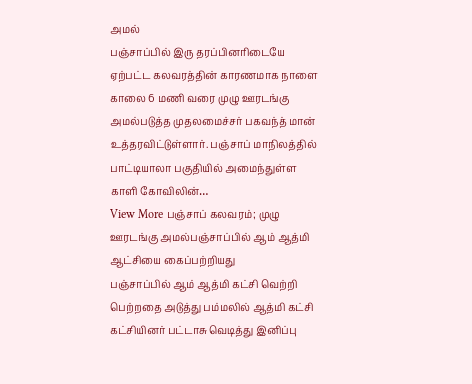அமல்
பஞ்சாப்பில் இரு தரப்பினரிடையே ஏற்பட்ட கலவரத்தின் காரணமாக நாளை காலை 6 மணி வரை முழு ஊரடங்கு அமல்படுத்த முதலமைச்சர் பகவந்த் மான் உத்தரவிட்டுள்ளார். பஞ்சாப் மாநிலத்தில் பாட்டியாலா பகுதியில் அமைந்துள்ள காளி கோவிலின்…
View More பஞ்சாப் கலவரம்; முழு ஊரடங்கு அமல்பஞ்சாப்பில் ஆம் ஆத்மி ஆட்சியை கைப்பற்றியது
பஞ்சாப்பில் ஆம் ஆத்மி கட்சி வெற்றி பெற்றதை அடுத்து பம்மலில் ஆத்மி கட்சி கட்சியினர் பட்டாசு வெடித்து இனிப்பு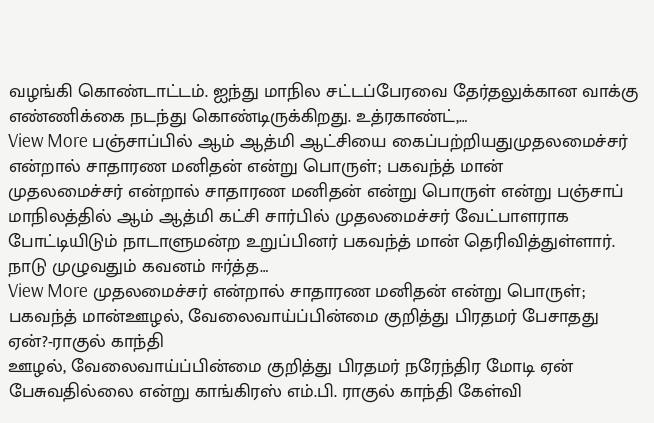வழங்கி கொண்டாட்டம். ஐந்து மாநில சட்டப்பேரவை தேர்தலுக்கான வாக்கு எண்ணிக்கை நடந்து கொண்டிருக்கிறது. உத்ரகாண்ட்,…
View More பஞ்சாப்பில் ஆம் ஆத்மி ஆட்சியை கைப்பற்றியதுமுதலமைச்சர் என்றால் சாதாரண மனிதன் என்று பொருள்; பகவந்த் மான்
முதலமைச்சர் என்றால் சாதாரண மனிதன் என்று பொருள் என்று பஞ்சாப் மாநிலத்தில் ஆம் ஆத்மி கட்சி சார்பில் முதலமைச்சர் வேட்பாளராக போட்டியிடும் நாடாளுமன்ற உறுப்பினர் பகவந்த் மான் தெரிவித்துள்ளார். நாடு முழுவதும் கவனம் ஈர்த்த…
View More முதலமைச்சர் என்றால் சாதாரண மனிதன் என்று பொருள்; பகவந்த் மான்ஊழல், வேலைவாய்ப்பின்மை குறித்து பிரதமர் பேசாதது ஏன்?-ராகுல் காந்தி
ஊழல், வேலைவாய்ப்பின்மை குறித்து பிரதமர் நரேந்திர மோடி ஏன் பேசுவதில்லை என்று காங்கிரஸ் எம்.பி. ராகுல் காந்தி கேள்வி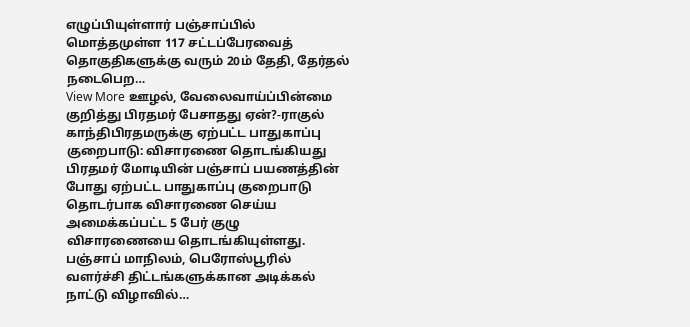எழுப்பியுள்ளார் பஞ்சாப்பில் மொத்தமுள்ள 117 சட்டப்பேரவைத் தொகுதிகளுக்கு வரும் 20ம் தேதி, தேர்தல் நடைபெற…
View More ஊழல், வேலைவாய்ப்பின்மை குறித்து பிரதமர் பேசாதது ஏன்?-ராகுல் காந்திபிரதமருக்கு ஏற்பட்ட பாதுகாப்பு குறைபாடு: விசாரணை தொடங்கியது
பிரதமர் மோடியின் பஞ்சாப் பயணத்தின் போது ஏற்பட்ட பாதுகாப்பு குறைபாடு தொடர்பாக விசாரணை செய்ய அமைக்கப்பட்ட 5 பேர் குழு விசாரணையை தொடங்கியுள்ளது. பஞ்சாப் மாநிலம், பெரோஸ்பூரில் வளர்ச்சி திட்டங்களுக்கான அடிக்கல் நாட்டு விழாவில்…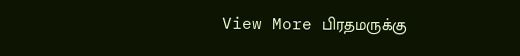View More பிரதமருக்கு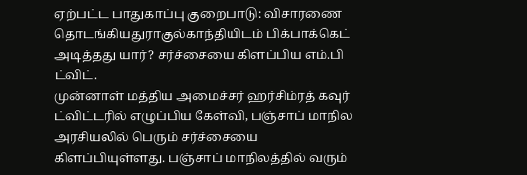ஏற்பட்ட பாதுகாப்பு குறைபாடு: விசாரணை தொடங்கியதுராகுல்காந்தியிடம் பிக்பாக்கெட் அடித்தது யார்? சர்ச்சையை கிளப்பிய எம்.பி ட்விட்.
முன்னாள் மத்திய அமைச்சர் ஹர்சிம்ரத் கவுர் ட்விட்டரில் எழுப்பிய கேள்வி, பஞ்சாப் மாநில அரசியலில் பெரும் சர்ச்சையை கிளப்பியுள்ளது. பஞ்சாப் மாநிலத்தில் வரும்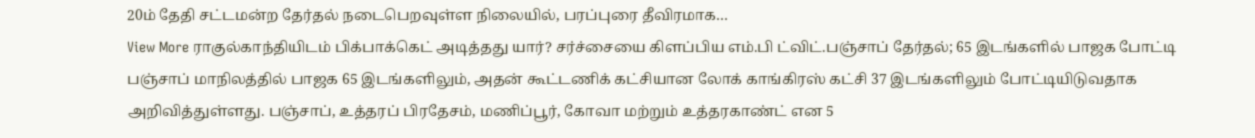20ம் தேதி சட்டமன்ற தேர்தல் நடைபெறவுள்ள நிலையில், பரப்புரை தீவிரமாக…
View More ராகுல்காந்தியிடம் பிக்பாக்கெட் அடித்தது யார்? சர்ச்சையை கிளப்பிய எம்.பி ட்விட்.பஞ்சாப் தேர்தல்; 65 இடங்களில் பாஜக போட்டி
பஞ்சாப் மாநிலத்தில் பாஜக 65 இடங்களிலும், அதன் கூட்டணிக் கட்சியான லோக் காங்கிரஸ் கட்சி 37 இடங்களிலும் போட்டியிடுவதாக அறிவித்துள்ளது. பஞ்சாப், உத்தரப் பிரதேசம், மணிப்பூர், கோவா மற்றும் உத்தரகாண்ட் என 5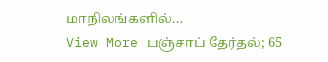மாநிலங்களில்…
View More பஞ்சாப் தேர்தல்; 65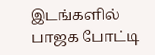இடங்களில் பாஜக போட்டி